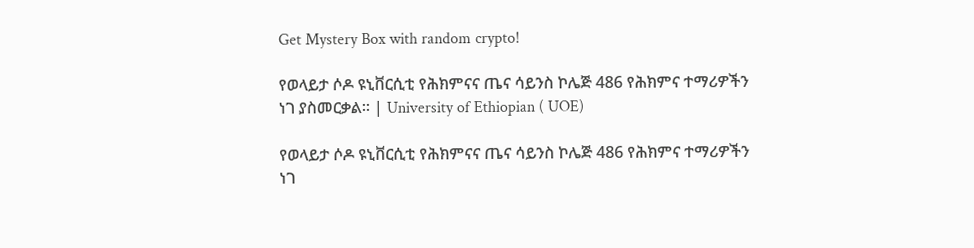Get Mystery Box with random crypto!

የወላይታ ሶዶ ዩኒቨርሲቲ የሕክምናና ጤና ሳይንስ ኮሌጅ 486 የሕክምና ተማሪዎችን ነገ ያስመርቃል። | University of Ethiopian ( UOE)

የወላይታ ሶዶ ዩኒቨርሲቲ የሕክምናና ጤና ሳይንስ ኮሌጅ 486 የሕክምና ተማሪዎችን ነገ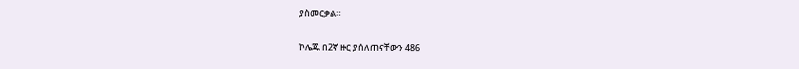ያስመርቃል።

ኮሌጁ በ2ኛ ዙር ያሰለጠናቸውን 486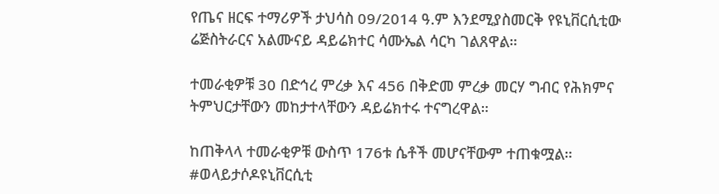የጤና ዘርፍ ተማሪዎች ታህሳስ 09/2014 ዓ.ም እንደሚያስመርቅ የዩኒቨርሲቲው ሬጅስትራርና አልሙናይ ዳይሬክተር ሳሙኤል ሳርካ ገልጸዋል።

ተመራቂዎቹ 30 በድኅረ ምረቃ እና 456 በቅድመ ምረቃ መርሃ ግብር የሕክምና ትምህርታቸውን መከታተላቸውን ዳይሬክተሩ ተናግረዋል።

ከጠቅላላ ተመራቂዎቹ ውስጥ 176ቱ ሴቶች መሆናቸውም ተጠቁሟል። #ወላይታሶዶዩኒቨርሲቲ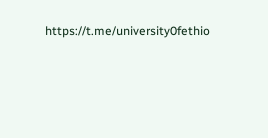https://t.me/university0fethio